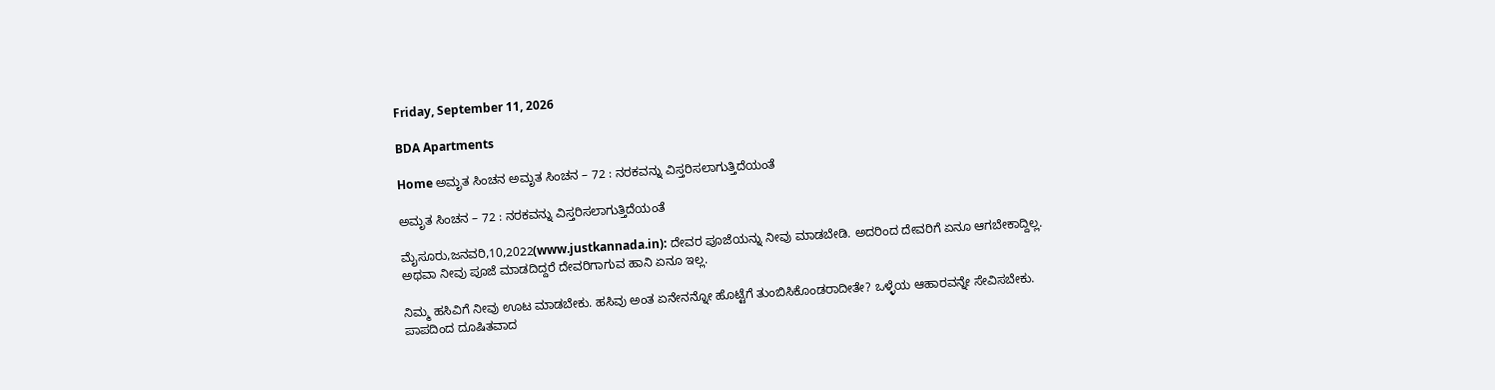Friday, September 11, 2026

BDA Apartments

Home ಅಮೃತ ಸಿಂಚನ ಅಮೃತ ಸಿಂಚನ – 72 : ನರಕವನ್ನು ವಿಸ್ತರಿಸಲಾಗುತ್ತಿದೆಯಂತೆ

ಅಮೃತ ಸಿಂಚನ – 72 : ನರಕವನ್ನು ವಿಸ್ತರಿಸಲಾಗುತ್ತಿದೆಯಂತೆ

ಮೈಸೂರು,ಜನವರಿ,10,2022(www.justkannada.in): ದೇವರ ಪೂಜೆಯನ್ನು ನೀವು ಮಾಡಬೇಡಿ. ಅದರಿಂದ ದೇವರಿಗೆ ಏನೂ ಆಗಬೇಕಾದ್ದಿಲ್ಲ. ಅಥವಾ ನೀವು ಪೂಜೆ ಮಾಡದಿದ್ದರೆ ದೇವರಿಗಾಗುವ ಹಾನಿ ಏನೂ ಇಲ್ಲ.

ನಿಮ್ಮ ಹಸಿವಿಗೆ ನೀವು ಊಟ ಮಾಡಬೇಕು. ಹಸಿವು ಅಂತ ಏನೇನನ್ನೋ ಹೊಟ್ಟೆಗೆ ತುಂಬಿಸಿಕೊಂಡರಾದೀತೇ? ಒಳ್ಳೆಯ ಆಹಾರವನ್ನೇ ಸೇವಿಸಬೇಕು. ಪಾಪದಿಂದ ದೂಷಿತವಾದ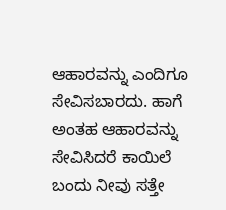ಆಹಾರವನ್ನು ಎಂದಿಗೂ ಸೇವಿಸಬಾರದು. ಹಾಗೆ ಅಂತಹ ಆಹಾರವನ್ನು ಸೇವಿಸಿದರೆ ಕಾಯಿಲೆ ಬಂದು ನೀವು ಸತ್ತೇ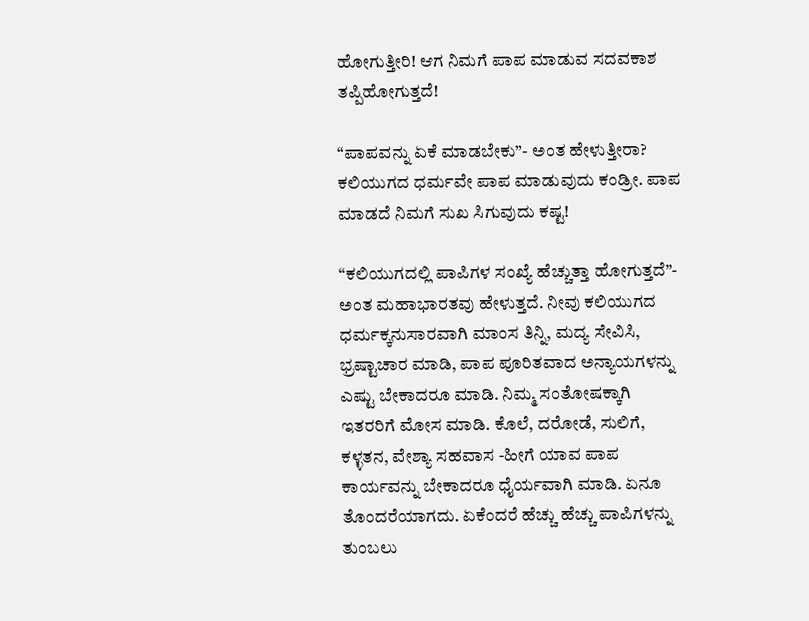ಹೋಗುತ್ತೀರಿ! ಆಗ ನಿಮಗೆ ಪಾಪ ಮಾಡುವ ಸದವಕಾಶ ತಪ್ಪಿಹೋಗುತ್ತದೆ!

“ಪಾಪವನ್ನು ಏಕೆ ಮಾಡಬೇಕು”- ಅಂತ ಹೇಳುತ್ತೀರಾ? ಕಲಿಯುಗದ ಧರ್ಮವೇ ಪಾಪ ಮಾಡುವುದು ಕಂಡ್ರೀ. ಪಾಪ ಮಾಡದೆ ನಿಮಗೆ ಸುಖ ಸಿಗುವುದು ಕಷ್ಟ!

“ಕಲಿಯುಗದಲ್ಲಿ ಪಾಪಿಗಳ ಸಂಖ್ಯೆ ಹೆಚ್ಚುತ್ತಾ ಹೋಗುತ್ತದೆ”- ಅಂತ ಮಹಾಭಾರತವು ಹೇಳುತ್ತದೆ. ನೀವು ಕಲಿಯುಗದ ಧರ್ಮಕ್ಕನುಸಾರವಾಗಿ ಮಾಂಸ ತಿನ್ನಿ, ಮದ್ಯ ಸೇವಿಸಿ, ಭ್ರಷ್ಟಾಚಾರ ಮಾಡಿ, ಪಾಪ ಪೂರಿತವಾದ ಅನ್ಯಾಯಗಳನ್ನು ಎಷ್ಟು ಬೇಕಾದರೂ ಮಾಡಿ. ನಿಮ್ಮ ಸಂತೋಷಕ್ಕಾಗಿ ಇತರರಿಗೆ ಮೋಸ ಮಾಡಿ. ಕೊಲೆ, ದರೋಡೆ, ಸುಲಿಗೆ, ಕಳ್ಳತನ, ವೇಶ್ಯಾ ಸಹವಾಸ -ಹೀಗೆ ಯಾವ ಪಾಪ ಕಾರ್ಯವನ್ನು ಬೇಕಾದರೂ ಧೈರ್ಯವಾಗಿ ಮಾಡಿ. ಏನೂ ತೊಂದರೆಯಾಗದು. ಏಕೆಂದರೆ ಹೆಚ್ಚು ಹೆಚ್ಚು ಪಾಪಿಗಳನ್ನು ತುಂಬಲು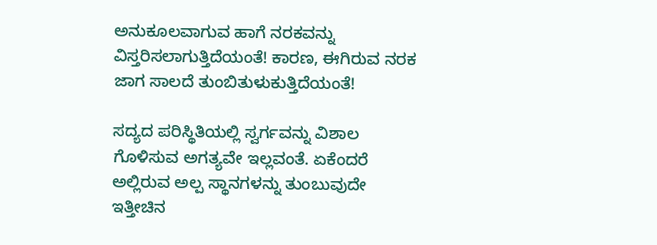ಅನುಕೂಲವಾಗುವ ಹಾಗೆ ನರಕವನ್ನು ವಿಸ್ತರಿಸಲಾಗುತ್ತಿದೆಯಂತೆ! ಕಾರಣ, ಈಗಿರುವ ನರಕ ಜಾಗ ಸಾಲದೆ ತುಂಬಿತುಳುಕುತ್ತಿದೆಯಂತೆ!

ಸದ್ಯದ ಪರಿಸ್ಥಿತಿಯಲ್ಲಿ ಸ್ವರ್ಗವನ್ನು ವಿಶಾಲ ಗೊಳಿಸುವ ಅಗತ್ಯವೇ ಇಲ್ಲವಂತೆ. ಏಕೆಂದರೆ ಅಲ್ಲಿರುವ ಅಲ್ಪ ಸ್ಥಾನಗಳನ್ನು ತುಂಬುವುದೇ ಇತ್ತೀಚಿನ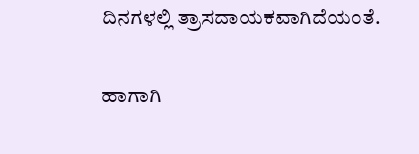ದಿನಗಳಲ್ಲಿ ತ್ರಾಸದಾಯಕವಾಗಿದೆಯಂತೆ.

ಹಾಗಾಗಿ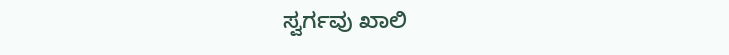ಸ್ವರ್ಗವು ಖಾಲಿ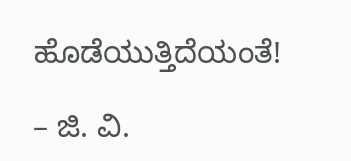ಹೊಡೆಯುತ್ತಿದೆಯಂತೆ!

– ಜಿ. ವಿ.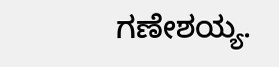ಗಣೇಶಯ್ಯ.